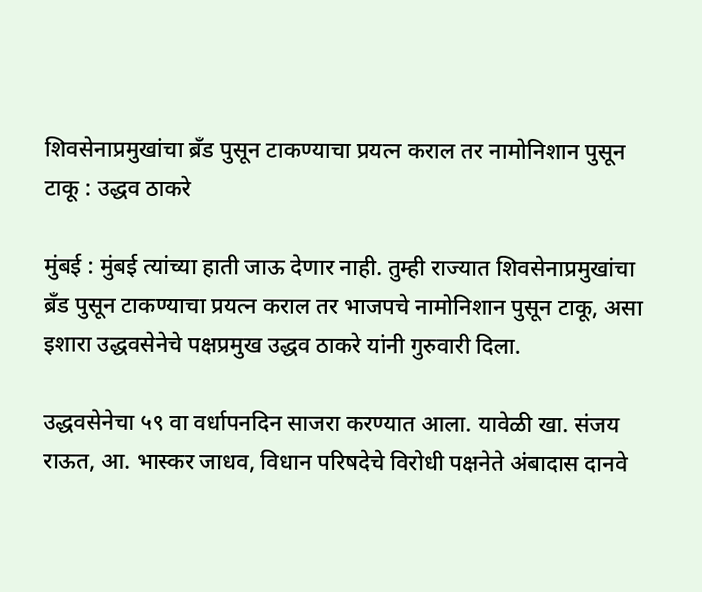शिवसेनाप्रमुखांचा ब्रँड पुसून टाकण्याचा प्रयत्न कराल तर नामोनिशान पुसून टाकू : उद्धव ठाकरे

मुंबई : मुंबई त्यांच्या हाती जाऊ देणार नाही. तुम्ही राज्यात शिवसेनाप्रमुखांचा ब्रँड पुसून टाकण्याचा प्रयत्न कराल तर भाजपचे नामोनिशान पुसून टाकू, असा इशारा उद्धवसेनेचे पक्षप्रमुख उद्धव ठाकरे यांनी गुरुवारी दिला.

उद्धवसेनेचा ५९ वा वर्धापनदिन साजरा करण्यात आला. यावेळी खा. संजय राऊत, आ. भास्कर जाधव, विधान परिषदेचे विरोधी पक्षनेते अंबादास दानवे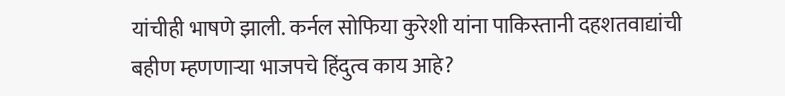यांचीही भाषणे झाली. कर्नल सोफिया कुरेशी यांना पाकिस्तानी दहशतवाद्यांची बहीण म्हणणाऱ्या भाजपचे हिंदुत्व काय आहे?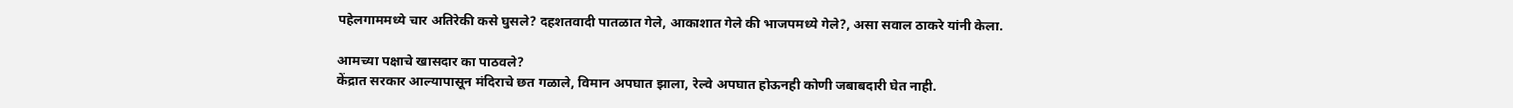पहेलगाममध्ये चार अतिरेकी कसे घुसले? दहशतवादी पातळात गेले, आकाशात गेले की भाजपमध्ये गेले?, असा सवाल ठाकरे यांनी केला.

आमच्या पक्षाचे खासदार का पाठवले?
केंद्रात सरकार आल्यापासून मंदिराचे छत गळाले, विमान अपघात झाला, रेल्वे अपघात होऊनही कोणी जबाबदारी घेत नाही.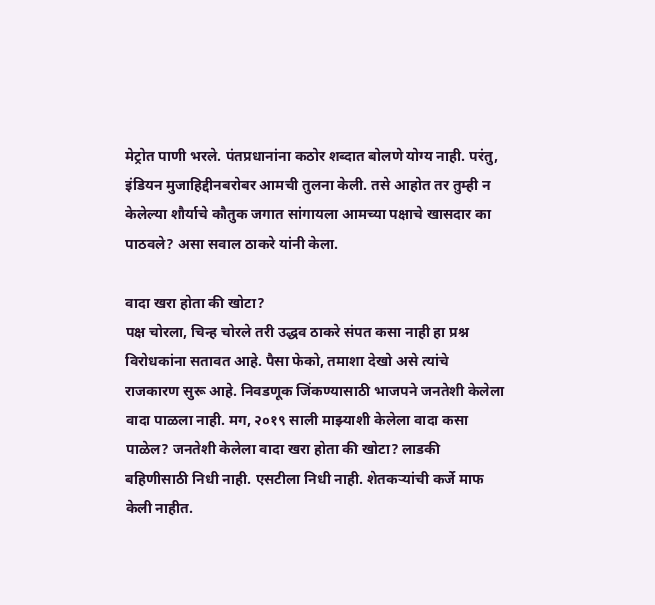मेट्रोत पाणी भरले. पंतप्रधानांना कठोर शब्दात बोलणे योग्य नाही. परंतु, इंडियन मुजाहिद्दीनबरोबर आमची तुलना केली. तसे आहोत तर तुम्ही न केलेल्या शौर्याचे कौतुक जगात सांगायला आमच्या पक्षाचे खासदार का पाठवले? असा सवाल ठाकरे यांनी केला.

वादा खरा होता की खोटा?
पक्ष चोरला, चिन्ह चोरले तरी उद्धव ठाकरे संपत कसा नाही हा प्रश्न विरोधकांना सतावत आहे. पैसा फेको, तमाशा देखो असे त्यांचे राजकारण सुरू आहे. निवडणूक जिंकण्यासाठी भाजपने जनतेशी केलेला वादा पाळला नाही. मग, २०१९ साली माझ्याशी केलेला वादा कसा पाळेल? जनतेशी केलेला वादा खरा होता की खोटा? लाडकी बहिणीसाठी निधी नाही. एसटीला निधी नाही. शेतकऱ्यांची कर्जे माफ केली नाहीत.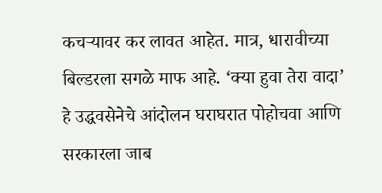कचऱ्यावर कर लावत आहेत. मात्र, धारावीच्या बिल्डरला सगळे माफ आहे. ‘क्या हुवा तेरा वादा’ हे उद्धवसेनेचे आंदोलन घराघरात पोहोचवा आणि सरकारला जाब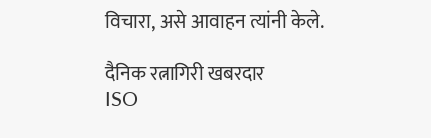विचारा, असे आवाहन त्यांनी केले.

दैनिक रत्नागिरी खबरदार
ISO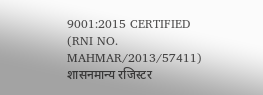9001:2015 CERTIFIED
(RNI NO. MAHMAR/2013/57411)
शासनमान्य रजिस्टर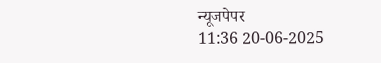न्यूजपेपर
11:36 20-06-2025